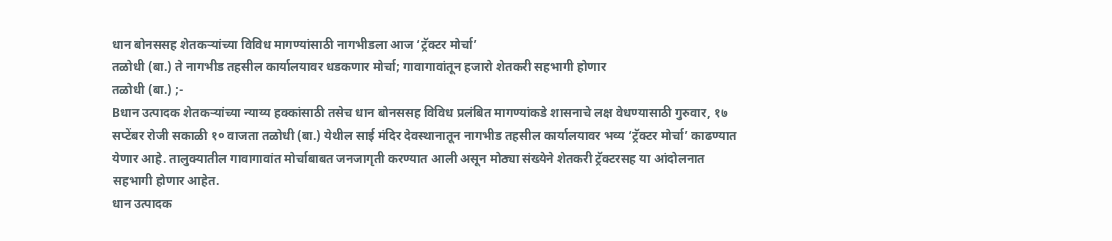धान बोनससह शेतकऱ्यांच्या विविध मागण्यांसाठी नागभीडला आज ‘ट्रॅक्टर मोर्चा’
तळोधी (बा.) ते नागभीड तहसील कार्यालयावर धडकणार मोर्चा; गावागावांतून हजारो शेतकरी सहभागी होणार
तळोधी (बा.) ;-
Bधान उत्पादक शेतकऱ्यांच्या न्याय्य हक्कांसाठी तसेच धान बोनससह विविध प्रलंबित मागण्यांकडे शासनाचे लक्ष वेधण्यासाठी गुरुवार, १७ सप्टेंबर रोजी सकाळी १० वाजता तळोधी (बा.) येथील साई मंदिर देवस्थानातून नागभीड तहसील कार्यालयावर भव्य ‘ट्रॅक्टर मोर्चा’ काढण्यात येणार आहे. तालुक्यातील गावागावांत मोर्चाबाबत जनजागृती करण्यात आली असून मोठ्या संख्येने शेतकरी ट्रॅक्टरसह या आंदोलनात सहभागी होणार आहेत.
धान उत्पादक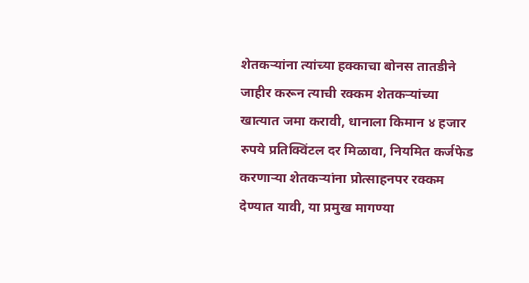शेतकऱ्यांना त्यांच्या हक्काचा बोनस तातडीने जाहीर करून त्याची रक्कम शेतकऱ्यांच्या खात्यात जमा करावी, धानाला किमान ४ हजार रुपये प्रतिक्विंटल दर मिळावा, नियमित कर्जफेड करणाऱ्या शेतकऱ्यांना प्रोत्साहनपर रक्कम देण्यात यावी, या प्रमुख मागण्या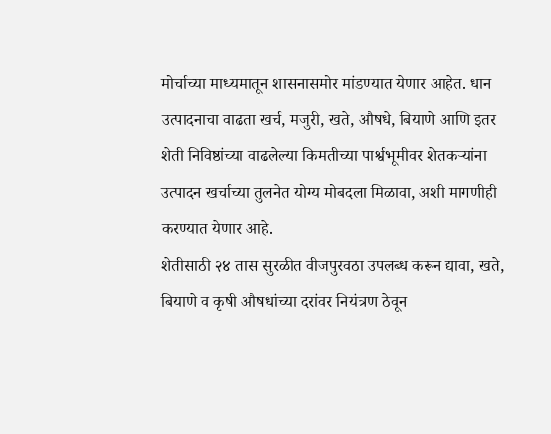मोर्चाच्या माध्यमातून शासनासमोर मांडण्यात येणार आहेत. धान उत्पादनाचा वाढता खर्च, मजुरी, खते, औषधे, बियाणे आणि इतर शेती निविष्ठांच्या वाढलेल्या किमतीच्या पार्श्वभूमीवर शेतकऱ्यांना उत्पादन खर्चाच्या तुलनेत योग्य मोबदला मिळावा, अशी मागणीही करण्यात येणार आहे.
शेतीसाठी २४ तास सुरळीत वीजपुरवठा उपलब्ध करून द्यावा, खते, बियाणे व कृषी औषधांच्या दरांवर नियंत्रण ठेवून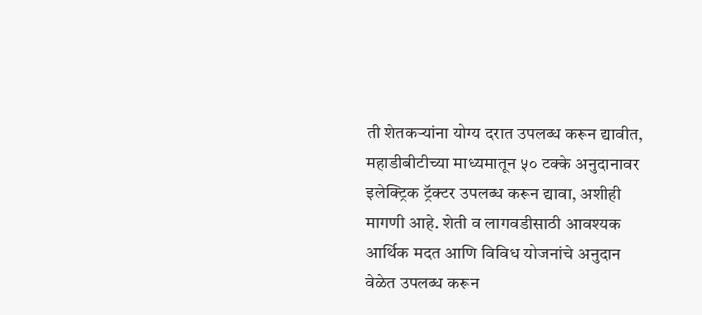ती शेतकऱ्यांना योग्य दरात उपलब्ध करून द्यावीत, महाडीबीटीच्या माध्यमातून ५० टक्के अनुदानावर इलेक्ट्रिक ट्रॅक्टर उपलब्ध करून द्यावा, अशीही मागणी आहे. शेती व लागवडीसाठी आवश्यक आर्थिक मदत आणि विविध योजनांचे अनुदान वेळेत उपलब्ध करून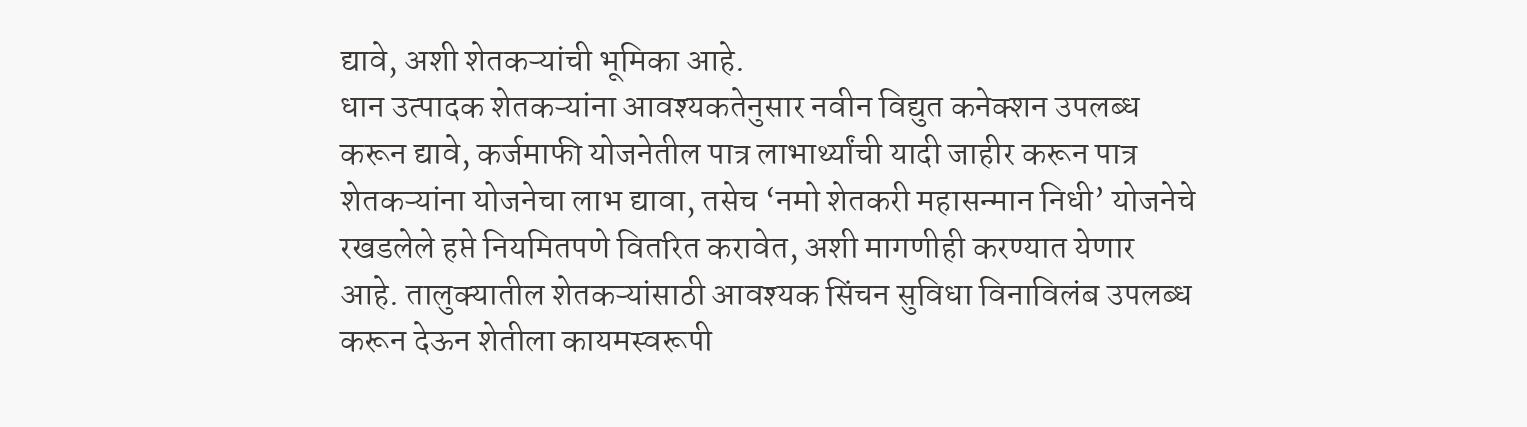द्यावे, अशी शेतकऱ्यांची भूमिका आहे.
धान उत्पादक शेतकऱ्यांना आवश्यकतेनुसार नवीन विद्युत कनेक्शन उपलब्ध करून द्यावे, कर्जमाफी योजनेतील पात्र लाभार्थ्यांची यादी जाहीर करून पात्र शेतकऱ्यांना योजनेचा लाभ द्यावा, तसेच ‘नमो शेतकरी महासन्मान निधी’ योजनेचे रखडलेले हप्ते नियमितपणे वितरित करावेत, अशी मागणीही करण्यात येणार आहे. तालुक्यातील शेतकऱ्यांसाठी आवश्यक सिंचन सुविधा विनाविलंब उपलब्ध करून देऊन शेतीला कायमस्वरूपी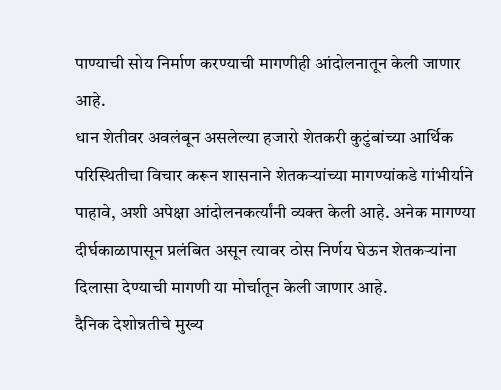पाण्याची सोय निर्माण करण्याची मागणीही आंदोलनातून केली जाणार आहे.
धान शेतीवर अवलंबून असलेल्या हजारो शेतकरी कुटुंबांच्या आर्थिक परिस्थितीचा विचार करून शासनाने शेतकऱ्यांच्या मागण्यांकडे गांभीर्याने पाहावे, अशी अपेक्षा आंदोलनकर्त्यांनी व्यक्त केली आहे. अनेक मागण्या दीर्घकाळापासून प्रलंबित असून त्यावर ठोस निर्णय घेऊन शेतकऱ्यांना दिलासा देण्याची मागणी या मोर्चातून केली जाणार आहे.
दैनिक देशोन्नतीचे मुख्य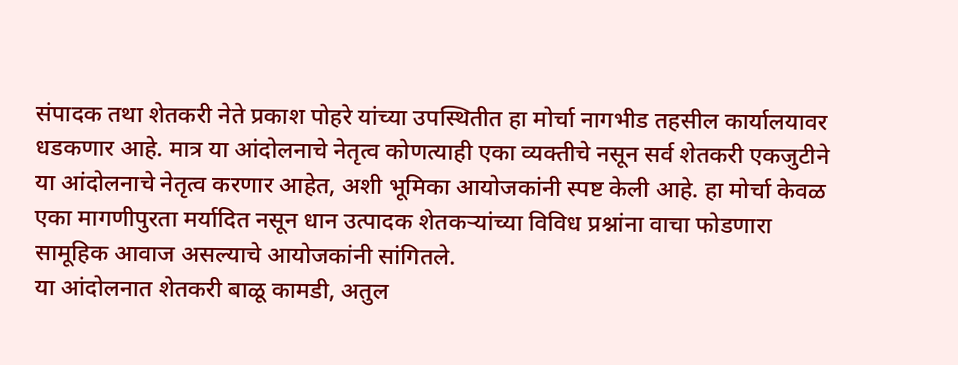संपादक तथा शेतकरी नेते प्रकाश पोहरे यांच्या उपस्थितीत हा मोर्चा नागभीड तहसील कार्यालयावर धडकणार आहे. मात्र या आंदोलनाचे नेतृत्व कोणत्याही एका व्यक्तीचे नसून सर्व शेतकरी एकजुटीने या आंदोलनाचे नेतृत्व करणार आहेत, अशी भूमिका आयोजकांनी स्पष्ट केली आहे. हा मोर्चा केवळ एका मागणीपुरता मर्यादित नसून धान उत्पादक शेतकऱ्यांच्या विविध प्रश्नांना वाचा फोडणारा सामूहिक आवाज असल्याचे आयोजकांनी सांगितले.
या आंदोलनात शेतकरी बाळू कामडी, अतुल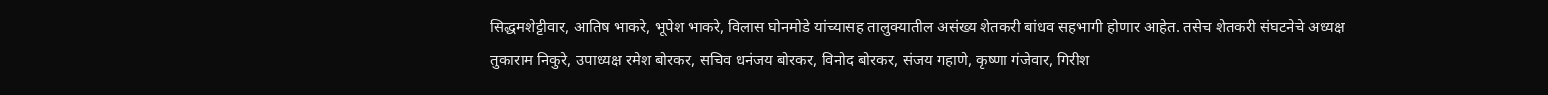सिद्धमशेट्टीवार, आतिष भाकरे, भूपेश भाकरे, विलास घोनमोडे यांच्यासह तालुक्यातील असंख्य शेतकरी बांधव सहभागी होणार आहेत. तसेच शेतकरी संघटनेचे अध्यक्ष तुकाराम निकुरे, उपाध्यक्ष रमेश बोरकर, सचिव धनंजय बोरकर, विनोद बोरकर, संजय गहाणे, कृष्णा गंजेवार, गिरीश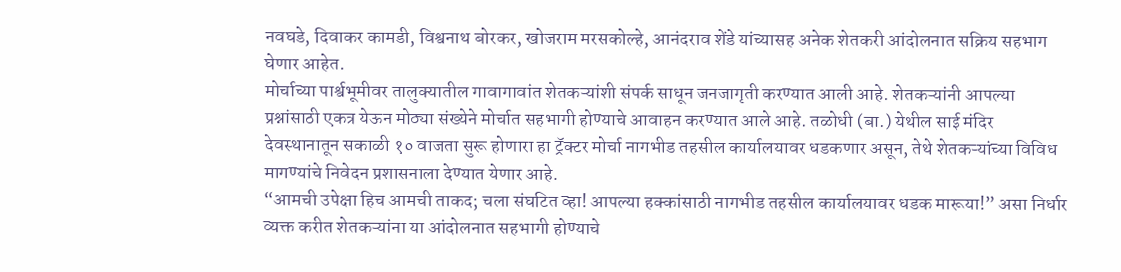नवघडे, दिवाकर कामडी, विश्वनाथ बोरकर, खोजराम मरसकोल्हे, आनंदराव शेंडे यांच्यासह अनेक शेतकरी आंदोलनात सक्रिय सहभाग घेणार आहेत.
मोर्चाच्या पार्श्वभूमीवर तालुक्यातील गावागावांत शेतकऱ्यांशी संपर्क साधून जनजागृती करण्यात आली आहे. शेतकऱ्यांनी आपल्या प्रश्नांसाठी एकत्र येऊन मोठ्या संख्येने मोर्चात सहभागी होण्याचे आवाहन करण्यात आले आहे. तळोधी (बा.) येथील साई मंदिर देवस्थानातून सकाळी १० वाजता सुरू होणारा हा ट्रॅक्टर मोर्चा नागभीड तहसील कार्यालयावर धडकणार असून, तेथे शेतकऱ्यांच्या विविध मागण्यांचे निवेदन प्रशासनाला देण्यात येणार आहे.
“आमची उपेक्षा हिच आमची ताकद; चला संघटित व्हा! आपल्या हक्कांसाठी नागभीड तहसील कार्यालयावर धडक मारूया!” असा निर्धार व्यक्त करीत शेतकऱ्यांना या आंदोलनात सहभागी होण्याचे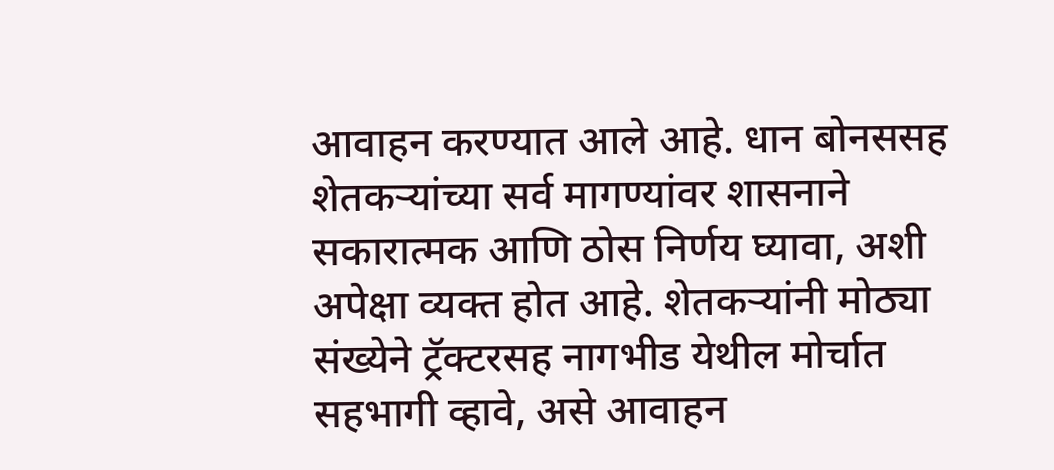आवाहन करण्यात आले आहे. धान बोनससह शेतकऱ्यांच्या सर्व मागण्यांवर शासनाने सकारात्मक आणि ठोस निर्णय घ्यावा, अशी अपेक्षा व्यक्त होत आहे. शेतकऱ्यांनी मोठ्या संख्येने ट्रॅक्टरसह नागभीड येथील मोर्चात सहभागी व्हावे, असे आवाहन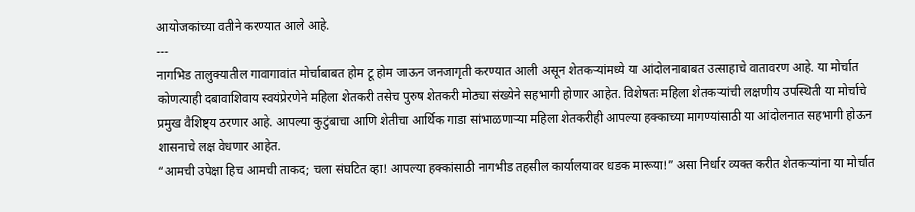आयोजकांच्या वतीने करण्यात आले आहे.
---
नागभिड तालुक्यातील गावागावांत मोर्चाबाबत होम टू होम जाऊन जनजागृती करण्यात आली असून शेतकऱ्यांमध्ये या आंदोलनाबाबत उत्साहाचे वातावरण आहे. या मोर्चात कोणत्याही दबावाशिवाय स्वयंप्रेरणेने महिला शेतकरी तसेच पुरुष शेतकरी मोठ्या संख्येने सहभागी होणार आहेत. विशेषतः महिला शेतकऱ्यांची लक्षणीय उपस्थिती या मोर्चाचे प्रमुख वैशिष्ट्य ठरणार आहे. आपल्या कुटुंबाचा आणि शेतीचा आर्थिक गाडा सांभाळणाऱ्या महिला शेतकरीही आपल्या हक्काच्या मागण्यांसाठी या आंदोलनात सहभागी होऊन शासनाचे लक्ष वेधणार आहेत.
“आमची उपेक्षा हिच आमची ताकद; चला संघटित व्हा! आपल्या हक्कांसाठी नागभीड तहसील कार्यालयावर धडक मारूया!” असा निर्धार व्यक्त करीत शेतकऱ्यांना या मोर्चात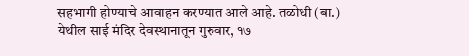सहभागी होण्याचे आवाहन करण्यात आले आहे. तळोधी (बा.) येथील साई मंदिर देवस्थानातून गुरुवार, १७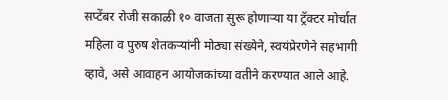सप्टेंबर रोजी सकाळी १० वाजता सुरू होणाऱ्या या ट्रॅक्टर मोर्चात महिला व पुरुष शेतकऱ्यांनी मोठ्या संख्येने, स्वयंप्रेरणेने सहभागी व्हावे, असे आवाहन आयोजकांच्या वतीने करण्यात आले आहे.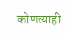कोणत्याही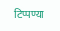टिप्पण्या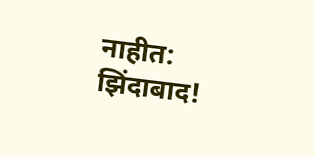नाहीत:
झिंदाबाद!